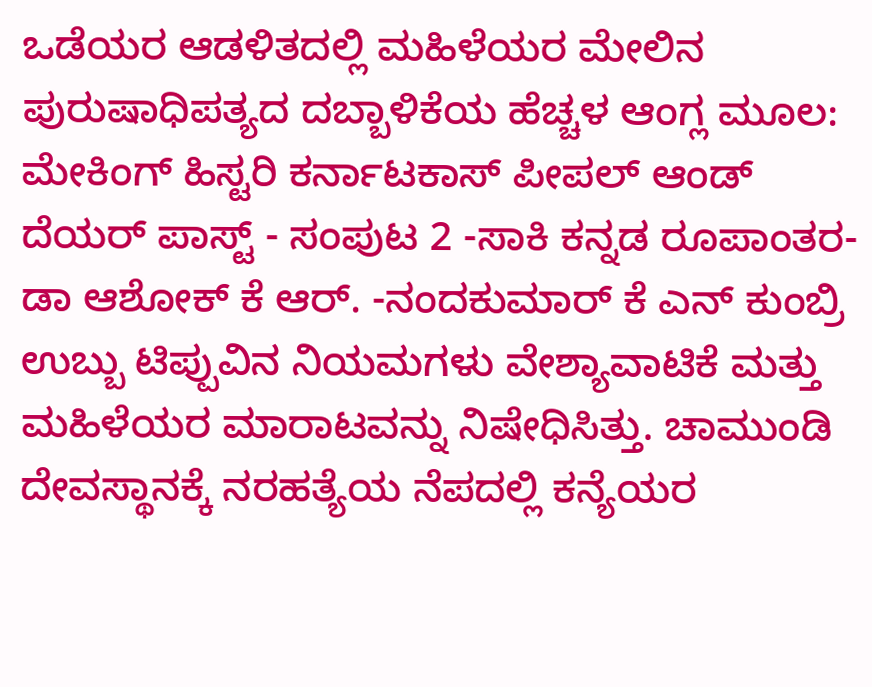ಒಡೆಯರ ಆಡಳಿತದಲ್ಲಿ ಮಹಿಳೆಯರ ಮೇಲಿನ ಪುರುಷಾಧಿಪತ್ಯದ ದಬ್ಬಾಳಿಕೆಯ ಹೆಚ್ಚಳ ಆಂಗ್ಲ ಮೂಲ: ಮೇಕಿಂಗ್ ಹಿಸ್ಟರಿ ಕರ್ನಾಟಕಾಸ್ ಪೀಪಲ್ ಆಂಡ್ ದೆಯರ್ ಪಾಸ್ಟ್ - ಸಂಪುಟ 2 -ಸಾಕಿ ಕನ್ನಡ ರೂಪಾಂತರ- ಡಾ ಆಶೋಕ್ ಕೆ ಆರ್. -ನಂದಕುಮಾರ್ ಕೆ ಎನ್ ಕುಂಬ್ರಿ ಉಬ್ಬು ಟಿಪ್ಪುವಿನ ನಿಯಮಗಳು ವೇಶ್ಯಾವಾಟಿಕೆ ಮತ್ತು ಮಹಿಳೆಯರ ಮಾರಾಟವನ್ನು ನಿಷೇಧಿಸಿತ್ತು. ಚಾಮುಂಡಿ ದೇವಸ್ಥಾನಕ್ಕೆ ನರಹತ್ಯೆಯ ನೆಪದಲ್ಲಿ ಕನ್ಯೆಯರ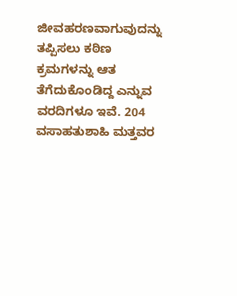ಜೀವಹರಣವಾಗುವುದನ್ನು ತಪ್ಪಿಸಲು ಕಠಿಣ ಕ್ರಮಗಳನ್ನು ಆತ ತೆಗೆದುಕೊಂಡಿದ್ದ ಎನ್ನುವ ವರದಿಗಳೂ ಇವೆ. 204 ವಸಾಹತುಶಾಹಿ ಮತ್ತವರ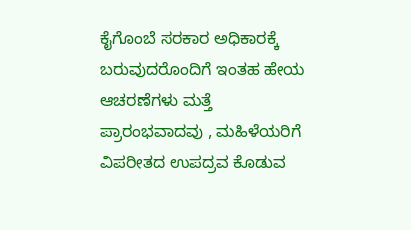ಕೈಗೊಂಬೆ ಸರಕಾರ ಅಧಿಕಾರಕ್ಕೆ ಬರುವುದರೊಂದಿಗೆ ಇಂತಹ ಹೇಯ ಆಚರಣೆಗಳು ಮತ್ತೆ ಪ್ರಾರಂಭವಾದವು , ಮಹಿಳೆಯರಿಗೆ ವಿಪರೀತದ ಉಪದ್ರವ ಕೊಡುವ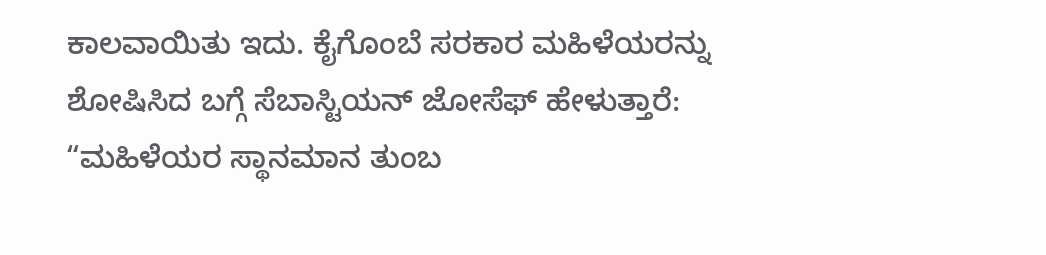ಕಾಲವಾಯಿತು ಇದು. ಕೈಗೊಂಬೆ ಸರಕಾರ ಮಹಿಳೆಯರನ್ನು ಶೋಷಿಸಿದ ಬಗ್ಗೆ ಸೆಬಾಸ್ಟಿಯನ್ ಜೋಸೆಫ್ ಹೇಳುತ್ತಾರೆ: “ಮಹಿಳೆಯರ ಸ್ಥಾನಮಾನ ತುಂಬ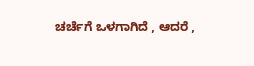ಚರ್ಚೆಗೆ ಒಳಗಾಗಿದೆ , ಆದರೆ ,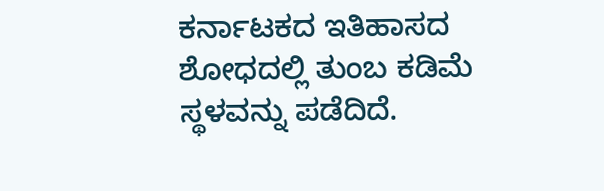ಕರ್ನಾಟಕದ ಇತಿಹಾಸದ ಶೋಧದಲ್ಲಿ ತುಂಬ ಕಡಿಮೆ ಸ್ಥಳವನ್ನು ಪಡೆದಿದೆ.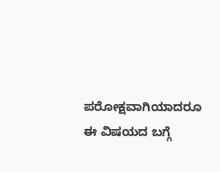ಪರೋಕ್ಷವಾಗಿಯಾದರೂ ಈ ವಿಷಯದ ಬಗ್ಗೆ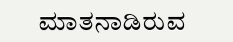ಮಾತನಾಡಿರುವ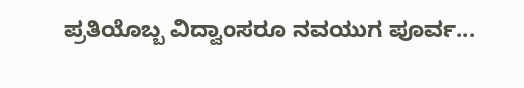ಪ್ರತಿಯೊಬ್ಬ ವಿದ್ವಾಂಸರೂ ನವಯುಗ ಪೂರ್ವ...